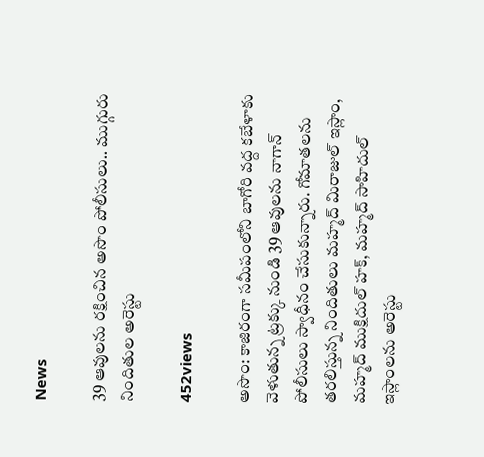News

39 ఆవుల‌ను ర‌క్షించిన అసొం పోలీసులు.. ముగ్గురు నిందితుల అరెస్టు

452views

అసొం: కాజిరంగా సమీపంలోని బాగోరి వద్ద కబేళాకు వెళుతున్న ట్రక్కు నుండి 39 ఆవులను నాగాన్ పోలీసులు స్వాధీనం చేసుకున్నారు. గోమాత‌ల‌ను త‌ర‌లిస్తున్న నిందితులు మహ్మద్ మిరాజుల్ ఇస్లాం, మహ్మద్ ముక్షిదుల్ హక్, మహ్మద్ సాహిదుల్ ఇస్లాంలను అరెస్టు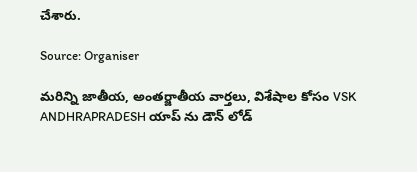చేశారు.

Source: Organiser

మరిన్ని జాతీయ, అంతర్జాతీయ వార్తలు, విశేషాల కోసం VSK ANDHRAPRADESH యాప్ ను డౌన్ లోడ్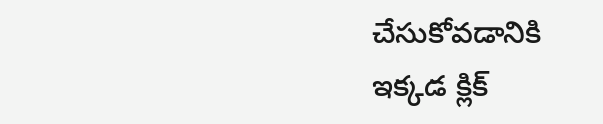చేసుకోవడానికి ఇక్కడ క్లిక్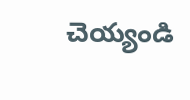చెయ్యండి